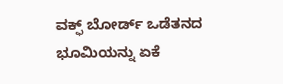ವಕ್ಫ್ ಬೋರ್ಡ್ ಒಡೆತನದ ಭೂಮಿಯನ್ನು ಏಕೆ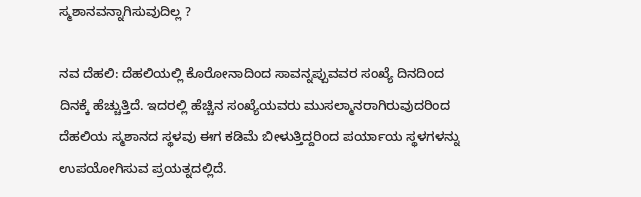ಸ್ಮಶಾನವನ್ನಾಗಿಸುವುದಿಲ್ಲ ?

ನವ ದೆಹಲಿ: ದೆಹಲಿಯಲ್ಲಿ ಕೊರೋನಾದಿಂದ ಸಾವನ್ನಪ್ಪುವವರ ಸಂಖ್ಯೆ ದಿನದಿಂದ ದಿನಕ್ಕೆ ಹೆಚ್ಚುತ್ತಿದೆ. ಇದರಲ್ಲಿ ಹೆಚ್ಚಿನ ಸಂಖ್ಯೆಯವರು ಮುಸಲ್ಮಾನರಾಗಿರುವುದರಿಂದ ದೆಹಲಿಯ ಸ್ಮಶಾನದ ಸ್ಥಳವು ಈಗ ಕಡಿಮೆ ಬೀಳುತ್ತಿದ್ದರಿಂದ ಪರ್ಯಾಯ ಸ್ಥಳಗಳನ್ನು ಉಪಯೋಗಿಸುವ ಪ್ರಯತ್ನದಲ್ಲಿದೆ.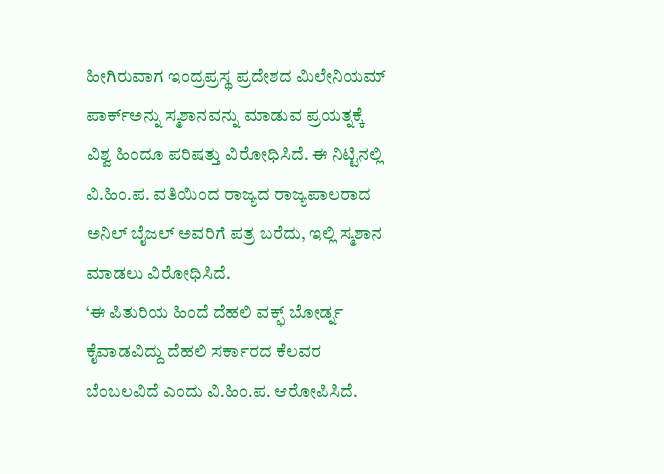ಹೀಗಿರುವಾಗ ಇಂದ್ರಪ್ರಸ್ಥ ಪ್ರದೇಶದ ಮಿಲೇನಿಯಮ್ ಪಾರ್ಕ್ಅನ್ನು ಸ್ಮಶಾನವನ್ನು ಮಾಡುವ ಪ್ರಯತ್ನಕ್ಕೆ ವಿಶ್ವ ಹಿಂದೂ ಪರಿಷತ್ತು ವಿರೋಧಿಸಿದೆ. ಈ ನಿಟ್ಟಿನಲ್ಲಿ ವಿ.ಹಿಂ.ಪ. ವತಿಯಿಂದ ರಾಜ್ಯದ ರಾಜ್ಯಪಾಲರಾದ ಅನಿಲ್ ಬೈಜಲ್ ಅವರಿಗೆ ಪತ್ರ ಬರೆದು, ಇಲ್ಲಿ ಸ್ಮಶಾನ ಮಾಡಲು ವಿರೋಧಿಸಿದೆ.
‘ಈ ಪಿತುರಿಯ ಹಿಂದೆ ದೆಹಲಿ ವಕ್ಫ್ ಬೋರ್ಡ್ನ ಕೈವಾಡವಿದ್ದು ದೆಹಲಿ ಸರ್ಕಾರದ ಕೆಲವರ ಬೆಂಬಲವಿದೆ ಎಂದು ವಿ.ಹಿಂ.ಪ. ಆರೋಪಿಸಿದೆ.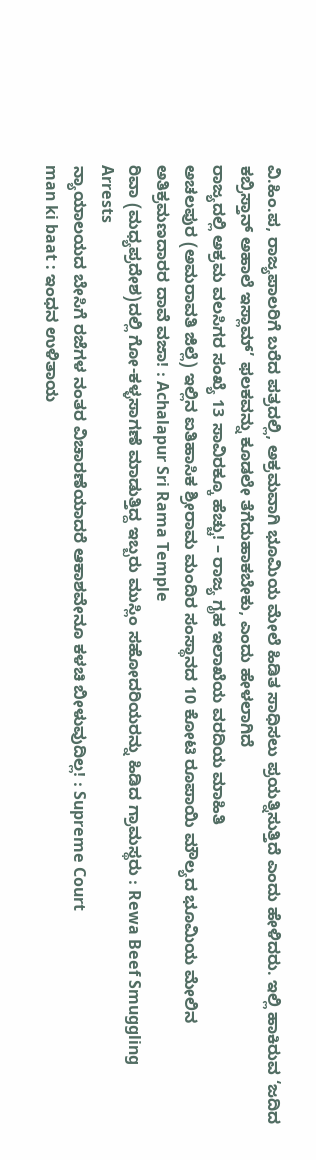ವಿ.ಹಿಂ.ಪ, ರಾಜ್ಯಪಾಲರಿಗೆ ಬರೆದ ಪತ್ರದಲ್ಲಿ, ಅಕ್ರಮವಾಗಿ ಭೂಮಿಯ ಮೇಲೆ ಹಿಡಿತ ಸಾಧಿಸಲು ಪ್ರಯತ್ನಿಸುತ್ತಿದೆ ಎಂದು ಹೇಳಿದರು. ಇಲ್ಲಿ ಹಾಕಿರುವ ‘ಜದಿದ ಕಬ್ರಿಸ್ತಾನ್ ಅಹಾಲೆ ಇಸ್ಲಾಮ್’ ಫಲಕವನ್ನು ಕೂಡಲೇ ತೆಗೆದುಹಾಕಬೇಕು, ಎಂದು ಹೇಳಲಾಗಿದೆ
ರಾಜ್ಯದಲ್ಲಿ ಅಕ್ರಮ ವಲಸಿಗರ ಸಂಖ್ಯೆ 13 ಸಾವಿರಕ್ಕೂ ಹೆಚ್ಚು! – ರಾಜ್ಯ ಗೃಹ ಇಲಾಖೆಯ ವರದಿಯ ಮಾಹಿತಿ
ಅಚಲಪುರ (ಅಮರಾವತಿ ಜಿಲ್ಲೆ) ಇಲ್ಲಿನ ಐತಿಹಾಸಿಕ ಶ್ರೀರಾಮ ಮಂದಿರ ಸಂಸ್ಥಾನದ 10 ಕೋಟಿ ರೂಪಾಯಿ ಮೌಲ್ಯದ ಭೂಮಿಯ ಮೇಲಿನ ಅತಿಕ್ರಮಣದಾರರ ದಾವೆ ವಜಾ! : Achalapur Sri Rama Temple
ರಿವಾ (ಮಧ್ಯಪ್ರದೇಶ)ದಲ್ಲಿ ಗೋ-ಕಳ್ಳಸಾಗಣೆ ಮಾಡುತ್ತಿದ್ದ ಇಬ್ಬರು ಮುಸ್ಲಿಂ ಸಹೋದರಿಯರನ್ನು ಹಿಡಿದ ಗ್ರಾಮಸ್ಥರು : Rewa Beef Smuggling Arrests
ನ್ಯಾಯಾಲಯದ ಬೇಸಿಗೆ ರಜೆಗಳ ನಂತರ ವಿಚಾರಣೆಯಾದರೆ ಆಕಾಶವೇನೂ ಕಳಚಿ ಬೀಳುವುದಿಲ್ಲ! : Supreme Court
man ki baat : ಇಂಧನ ಉಳಿತಾಯ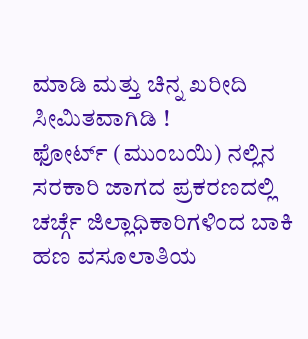ಮಾಡಿ ಮತ್ತು ಚಿನ್ನ ಖರೀದಿ ಸೀಮಿತವಾಗಿಡಿ !
ಫೋರ್ಟ್ (ಮುಂಬಯಿ) ನಲ್ಲಿನ ಸರಕಾರಿ ಜಾಗದ ಪ್ರಕರಣದಲ್ಲಿ ಚರ್ಚ್ಗೆ ಜಿಲ್ಲಾಧಿಕಾರಿಗಳಿಂದ ಬಾಕಿ ಹಣ ವಸೂಲಾತಿಯ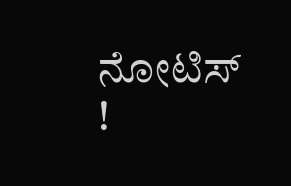ನೋಟಿಸ್ !